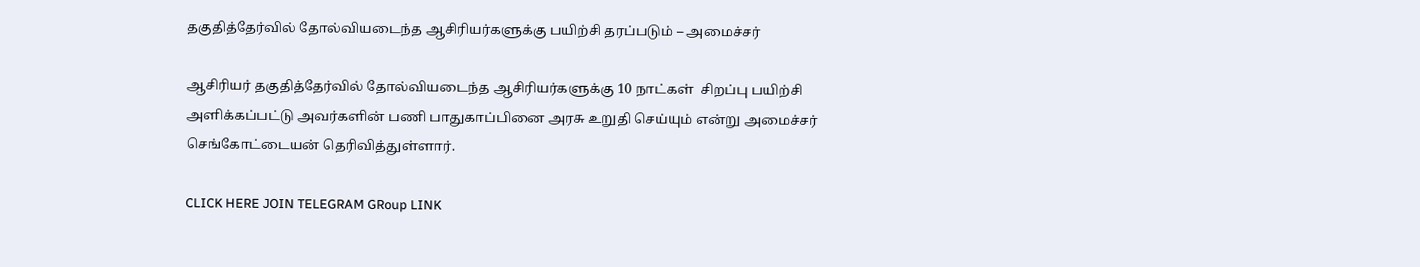தகுதித்தேர்வில் தோல்வியடைந்த ஆசிரியர்களுக்கு பயிற்சி தரப்படும் – அமைச்சர்

ஆசிரியர் தகுதித்தேர்வில் தோல்வியடைந்த ஆசிரியர்களுக்கு 10 நாட்கள்  சிறப்பு பயிற்சி அளிக்கப்பட்டு அவர்களின் பணி பாதுகாப்பினை அரசு உறுதி செய்யும் என்று அமைச்சர் செங்கோட்டையன் தெரிவித்துள்ளார்.

CLICK HERE JOIN TELEGRAM GRoup LINK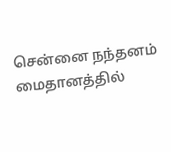சென்னை நந்தனம் மைதானத்தில்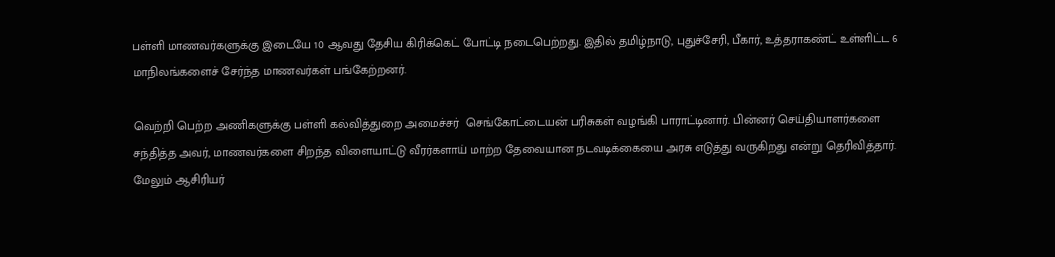பள்ளி மாணவர்களுக்கு இடையே 10 ஆவது தேசிய கிரிக்கெட் போட்டி நடைபெற்றது. இதில் தமிழ்நாடு, புதுச்சேரி, பீகார், உத்தராகண்ட் உள்ளிட்ட 6 மாநிலங்களைச் சேர்ந்த மாணவர்கள் பங்கேற்றனர்.

வெற்றி பெற்ற அணிகளுக்கு பள்ளி கல்வித்துறை அமைச்சர்  செங்கோட்டையன் பரிசுகள் வழங்கி பாராட்டினார். பின்னர் செய்தியாளர்களை சந்தித்த அவர், மாணவர்களை சிறந்த விளையாட்டு வீரர்களாய் மாற்ற தேவையான நடவடிக்கையை அரசு எடுத்து வருகிறது என்று தெரிவித்தார். மேலும் ஆசிரியர்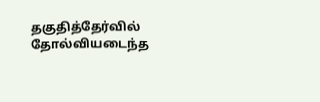தகுதித்தேர்வில் தோல்வியடைந்த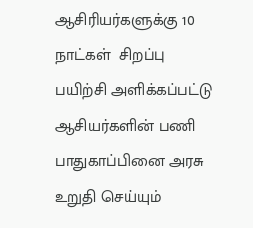ஆசிரியர்களுக்கு 10 நாட்கள்  சிறப்பு பயிற்சி அளிக்கப்பட்டு ஆசியர்களின் பணி பாதுகாப்பினை அரசு உறுதி செய்யும்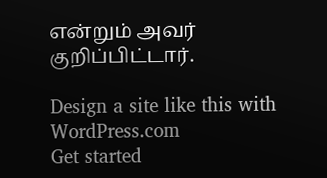என்றும் அவர் குறிப்பிட்டார்.

Design a site like this with WordPress.com
Get started